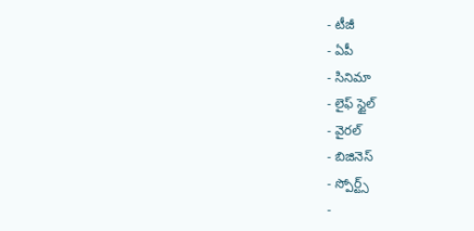- టీజీ
- ఏపీ
- సినిమా
- లైఫ్ స్టైల్
- వైరల్
- బిజినెస్
- స్పోర్ట్స్
-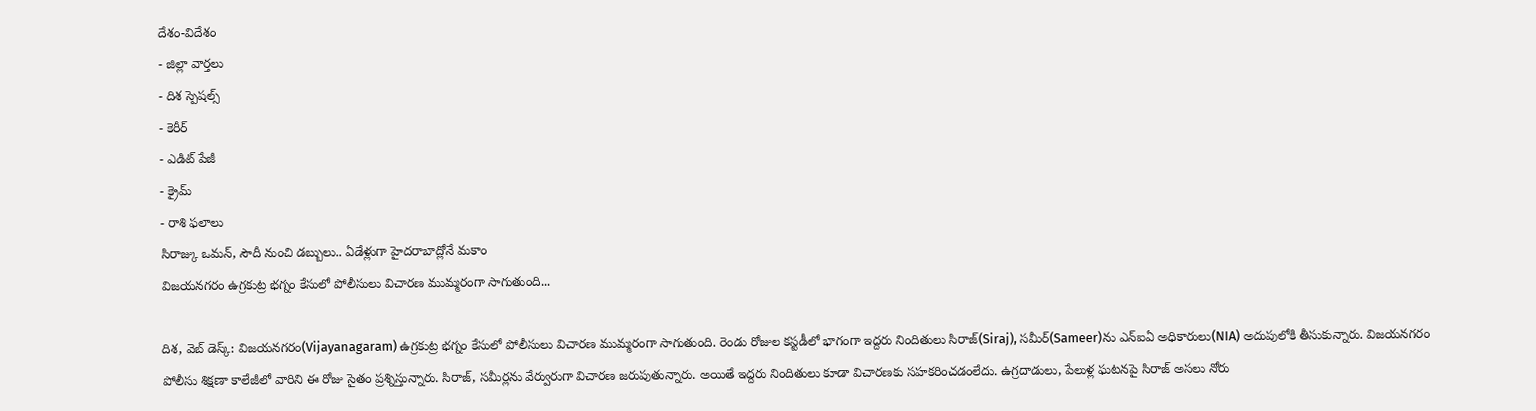దేశం-విదేశం
- జిల్లా వార్తలు
- దిశ స్పెషల్స్
- కెరీర్
- ఎడిట్ పేజీ
- క్రైమ్
- రాశి ఫలాలు
సిరాజ్కు ఒమన్, సౌదీ నుంచి డబ్బులు.. ఏడేళ్లుగా హైదరాబాద్లోనే మకాం
విజయనగరం ఉగ్రకుట్ర భగ్నం కేసులో పోలీసులు విచారణ ముమ్మరంగా సాగుతుంది...

దిశ, వెబ్ డెస్క్: విజయనగరం(Vijayanagaram) ఉగ్రకుట్ర భగ్నం కేసులో పోలీసులు విచారణ ముమ్మరంగా సాగుతుంది. రెండు రోజుల కస్టడీలో భాగంగా ఇద్దరు నిందితులు సిరాజ్(Siraj), సమీర్(Sameer)ను ఎన్ఐఏ అధికారులు(NIA) అదుపులోకి తీసుకున్నారు. విజయనగరం పోలీసు శిక్షణా కాలేజీలో వారిని ఈ రోజు సైతం ప్రశ్నిస్తున్నారు. సిరాజ్, సమీర్లను వేర్వురుగా విచారణ జరుపుతున్నారు. అయితే ఇద్దరు నిందితులు కూడా విచారణకు సహకరించడంలేదు. ఉగ్రదాడులు, పేలుళ్ల ఘటనపై సిరాజ్ అసలు నోరు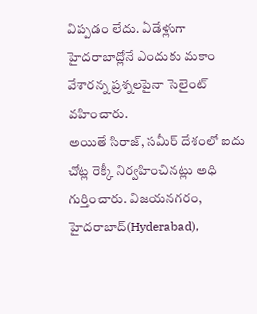విప్పడం లేదు. ఏడేళ్లుగా హైదరాబాద్లోనే ఎందుకు మకాం వేశారన్న ప్రశ్నలపైనా సెలైంట్ వహించారు.
అయితే సిరాజ్, సమీర్ దేశంలో ఐదు చోట్ల రెక్కీ నిర్వహించినట్లు అధి గుర్తించారు. విజయనగరం, హైదరాబాద్(Hyderabad),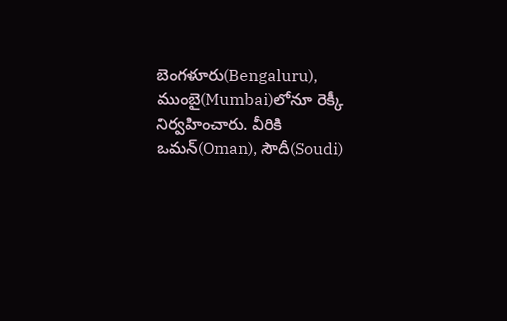బెంగళూరు(Bengaluru), ముంబై(Mumbai)లోనూ రెక్కీ నిర్వహించారు. వీరికి ఒమన్(Oman), సౌదీ(Soudi)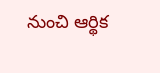నుంచి ఆర్థిక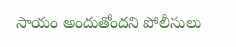సాయం అందుతోందని పోలీసులు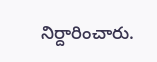నిర్దారించారు.